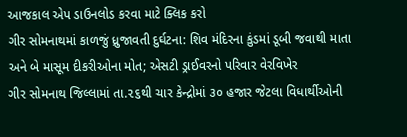આજકાલ એપ ડાઉનલોડ કરવા માટે ક્લિક કરો
ગીર સોમનાથમાં કાળજું ધ્રુજાવતી દુર્ઘટના: શિવ મંદિરના કુંડમાં ડૂબી જવાથી માતા અને બે માસૂમ દીકરીઓના મોત; એસટી ડ્રાઈવરનો પરિવાર વેરવિખેર
ગીર સોમનાથ જિલ્લામાં તા.૨૬થી ચાર કેન્દ્રોમાં ૩૦ હજાર જેટલા વિધાર્થીઓની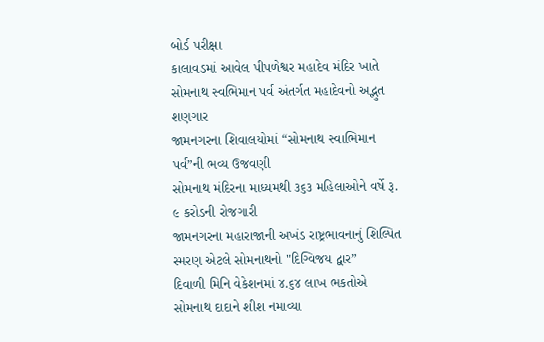બોર્ડ પરીક્ષા
કાલાવડમાં આવેલ પીપળેશ્વર મહાદેવ મંદિર ખાતે સોમનાથ સ્વભિમાન પર્વ અંતર્ગત મહાદેવનો અદ્ભુત શણગાર
જામનગરના શિવાલયોમાં “સોમનાથ સ્વાભિમાન પર્વ”ની ભવ્ય ઉજવણી
સોમનાથ મંદિરના માધ્યમથી ૩૬૩ મહિલાઓને વર્ષે રૂ. ૯ કરોડની રોજગારી
જામનગરના મહારાજાની અખંડ રાષ્ટ્રભાવનાનું શિલ્પિત સ્મરણ એટલે સોમનાથનો "દિગ્વિજય દ્વાર”
દિવાળી મિનિ વેકેશનમાં ૪.૬૪ લાખ ભકતોએ સોમનાથ દાદાને શીશ નમાવ્યા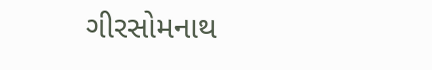ગીરસોમનાથ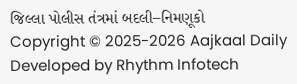જિલ્લા પોલીસ તંત્રમાં બદલી–નિમણૂકો
Copyright © 2025-2026 Aajkaal Daily
Developed by Rhythm Infotech